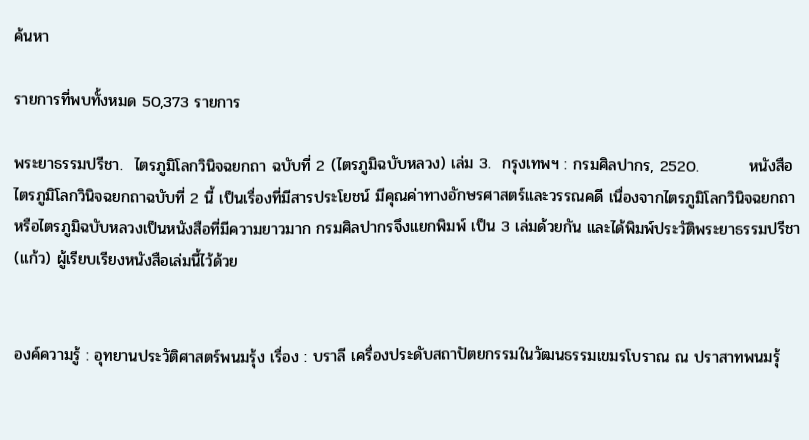ค้นหา

รายการที่พบทั้งหมด 50,373 รายการ

พระยาธรรมปรีชา.  ไตรภูมิโลกวินิจฉยกถา ฉบับที่ 2 (ไตรภูมิฉบับหลวง) เล่ม 3.  กรุงเทพฯ : กรมศิลปากร, 2520.         หนังสือไตรภูมิโลกวินิจฉยกถาฉบับที่ 2 นี้ เป็นเรื่องที่มีสารประโยชน์ มีคุณค่าทางอักษรศาสตร์และวรรณคดี เนื่องจากไตรภูมิโลกวินิจฉยกถา หรือไตรภูมิฉบับหลวงเป็นหนังสือที่มีความยาวมาก กรมศิลปากรจึงแยกพิมพ์ เป็น 3 เล่มด้วยกัน และได้พิมพ์ประวัติพระยาธรรมปรีชา (แก้ว) ผู้เรียบเรียงหนังสือเล่มนี้ไว้ด้วย


องค์ความรู้ : อุทยานประวัติศาสตร์พนมรุ้ง เรื่อง : บราลี เครื่องประดับสถาปัตยกรรมในวัฒนธรรมเขมรโบราณ ณ ปราสาทพนมรุ้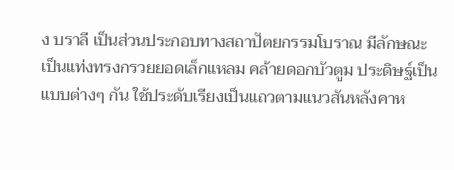ง บราลี เป็นส่วนประกอบทางสถาปัตยกรรมโบราณ มีลักษณะเป็นแท่งทรงกรวยยอดเล็กแหลม คล้ายดอกบัวตูม ประดิษฐ์เป็นแบบต่างๆ กัน ใช้ประดับเรียงเป็นแถวตามแนวสันหลังคาห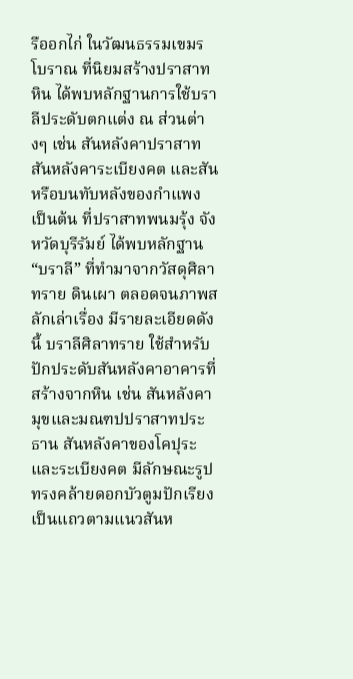รืออกไก่ ในวัฒนธรรมเขมรโบราณ ที่นิยมสร้างปราสาทหิน ได้พบหลักฐานการใช้บราลีประดับตกแต่ง ณ ส่วนต่างๆ เช่น สันหลังคาปราสาท สันหลังคาระเบียงคต และสันหรือบนทับหลังของกำแพง เป็นต้น ที่ปราสาทพนมรุ้ง จังหวัดบุรีรัมย์ ได้พบหลักฐาน “บราลี” ที่ทำมาจากวัสดุศิลาทราย ดินเผา ตลอดจนภาพสลักเล่าเรื่อง มีรายละเอียดดังนี้ บราลีศิลาทราย ใช้สำหรับปักประดับสันหลังคาอาคารที่สร้างจากหิน เช่น สันหลังคามุขและมณฑปปราสาทประธาน สันหลังคาของโคปุระและระเบียงคต มีลักษณะรูปทรงคล้ายดอกบัวตูมปักเรียงเป็นแถวตามแนวสันห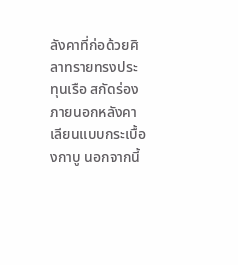ลังคาที่ก่อด้วยศิลาทรายทรงประทุนเรือ สกัดร่องภายนอกหลังคาเลียนแบบกระเบื้องกาบู นอกจากนี้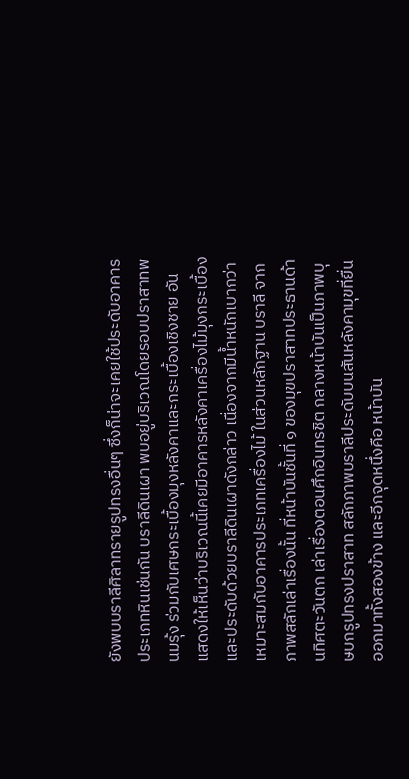ยังพบบราลีศิลาทรายรูปทรงอื่นๆ ซึ่งก็น่าจะเคยใช้ประดับอาคารประเภทหินเช่นกัน บราลีดินเผา พบอยู่บริเวณโดยรอบปราสาทพนมรุ้ง ร่วมกับเศษกระเบื้องมุงหลังคาและกระเบื้องเชิงชาย อันแสดงให้เห็นว่าบริเวณนี้เคยมีอาคารหลังคาเครื่องไม้มุงกระเบื้องและประดับด้วยบราลีดินเผาดังกล่าว เนื่องจากมีน้ำหนักเบากว่า เหมาะสมกับอาคารประเภทเครื่องไม้ ในส่วนหลักฐาน บราลี จากภาพสลักเล่าเรื่องนั้น ที่หน้าบันชั้นที่ ๑ ของมุขปราสาทประธานด้านทิศตะวันตก เล่าเรื่องตอนศึกอินทรชิต กลางหน้าบันเป็นภาพบุษบกรูปทรงปราสาท สลักภาพบราลีประดับบนสันหลังคามุขที่ยื่นออกมาทั้งสองข้าง และอีกจุดหนึ่งคือ หน้าบัน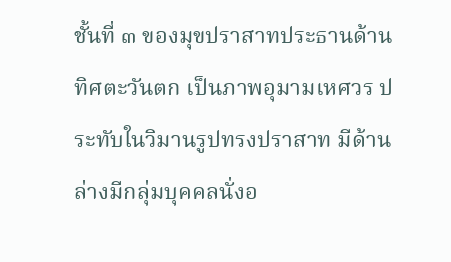ชั้นที่ ๓ ของมุขปราสาทประธานด้านทิศตะวันตก เป็นภาพอุมามเหศวร ประทับในวิมานรูปทรงปราสาท มีด้านล่างมีกลุ่มบุคคลนั่งอ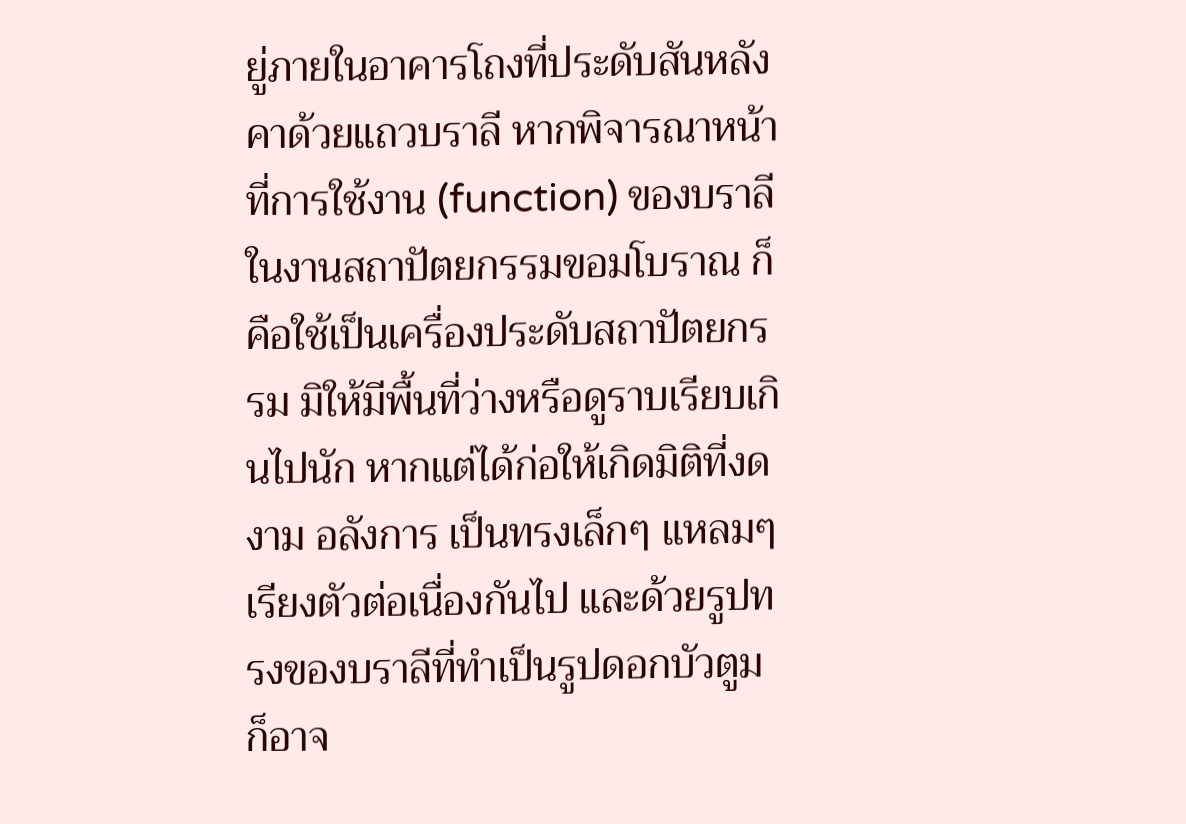ยู่ภายในอาคารโถงที่ประดับสันหลังคาด้วยแถวบราลี หากพิจารณาหน้าที่การใช้งาน (function) ของบราลี ในงานสถาปัตยกรรมขอมโบราณ ก็คือใช้เป็นเครื่องประดับสถาปัตยกรรม มิให้มีพื้นที่ว่างหรือดูราบเรียบเกินไปนัก หากแต่ได้ก่อให้เกิดมิติที่งดงาม อลังการ เป็นทรงเล็กๆ แหลมๆ เรียงตัวต่อเนื่องกันไป และด้วยรูปทรงของบราลีที่ทำเป็นรูปดอกบัวตูมก็อาจ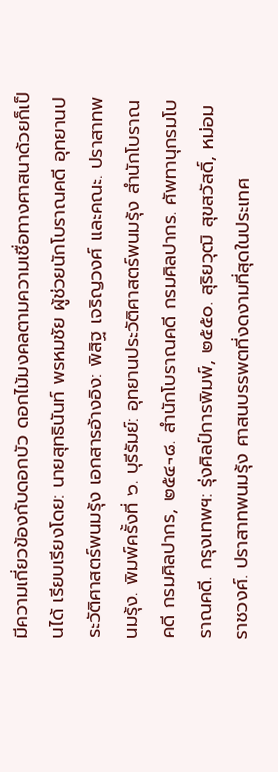มีความเกี่ยวข้องกับดอกบัว ดอกไม้มงคลตามความเชื่อทางศาสนาด้วยก็เป็นได้ เรียบเรียงโดย: นายสุทธินันท์ พรหมชัย ผู้ช่วยนักโบราณคดี อุทยานประวัติศาสตร์พนมรุ้ง เอกสารอ้างอิง: พิสิฐ เจริญวงศ์ และคณะ. ปราสาทพนมรุ้ง. พิมพ์ครั้งที่ ๖. บุรีรัมย์: อุทยานประวัติศาสตร์พนมรุ้ง สำนักโบราณคดี กรมศิลปากร, ๒๕๔¬๘. สำนักโบราณคดี กรมศิลปากร. ศัพทานุกรมโบราณคดี. กรุงเทพฯ: รุ่งศิลป์การพิมพ์, ๒๕๕๐. สุริยวุฒิ สุขสวัสดิ์, หม่อมราชวงศ์. ปราสาทพนมรุ้ง ศาสนบรรพตที่งดงามที่สุดในประเทศ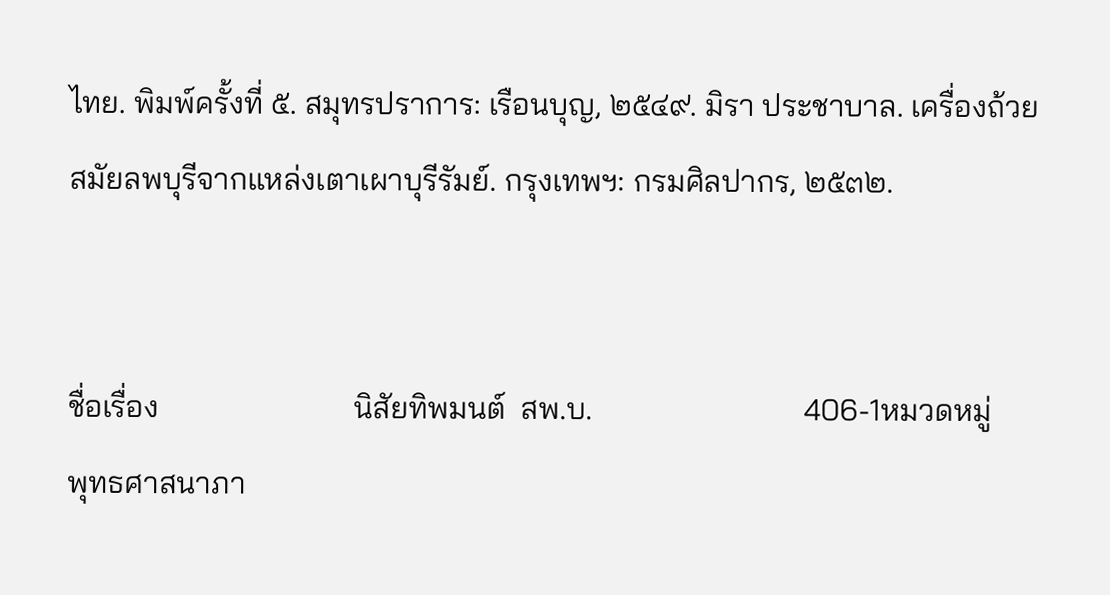ไทย. พิมพ์ครั้งที่ ๕. สมุทรปราการ: เรือนบุญ, ๒๕๔๙. มิรา ประชาบาล. เครื่องถ้วยสมัยลพบุรีจากแหล่งเตาเผาบุรีรัมย์. กรุงเทพฯ: กรมศิลปากร, ๒๕๓๒.


ชื่อเรื่อง                         นิสัยทิพมนต์  สพ.บ.                           406-1หมวดหมู่                        พุทธศาสนาภา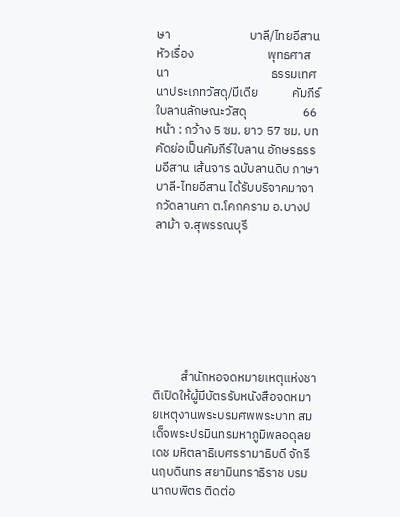ษา                            บาลี/ไทยอีสานหัวเรื่อง                          พุทธศาสนา                                    ธรรมเทศนาประเภทวัสดุ/มีเดีย            คัมภีร์ใบลานลักษณะวัสดุ                    66 หน้า : กว้าง 5 ซม. ยาว 57 ซม. บทคัดย่อเป็นคัมภีร์ใบลาน อักษรธรรมอีสาน เส้นจาร ฉบับลานดิบ ภาษาบาลี-ไทยอีสาน ได้รับบริจาคมาจากวัดลานคา ต.โคกคราม อ.บางปลาม้า จ.สุพรรณบุรี







          สํานักหอจดหมายเหตุแห่งชาติเปิดให้ผู้มีบัตรรับหนังสือจดหมายเหตุงานพระบรมศพพระบาท สมเด็จพระปรมินทรมหาภูมิพลอดุลยเดช มหิตลาธิเบศรรามาธิบดี จักรีนฤบดินทร สยามินทราธิราช บรมนาถบพิตร ติดต่อ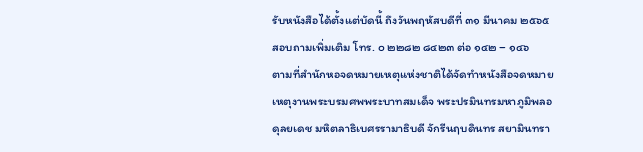รับหนังสือได้ตั้งแต่บัดนี้ ถึงวันพฤหัสบดีที่ ๓๑ มีนาคม ๒๕๖๕ สอบถามเพิ่มเติม โทร. ๐ ๒๒๘๒ ๘๔๒๓ ต่อ ๑๔๒ – ๑๔๖           ตามที่สำนักหอจดหมายเหตุแห่งชาติได้จัดทำหนังสือจดหมายเหตุงานพระบรมศพพระบาทสมเด็จ พระปรมินทรมหาภูมิพลอดุลยเดช มหิตลาธิเบศรรามาธิบดี จักรีนฤบดินทร สยามินทรา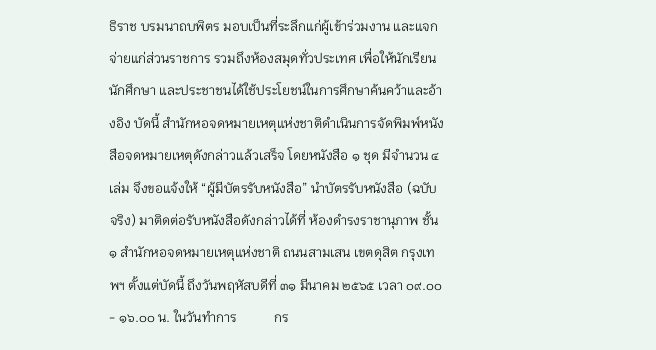ธิราช บรมนาถบพิตร มอบเป็นที่ระลึกแก่ผู้เข้าร่วมงาน และแจกจ่ายแก่ส่วนราชการ รวมถึงห้องสมุดทั่วประเทศ เพื่อให้นักเรียน นักศึกษา และประชาชนได้ใช้ประโยชน์ในการศึกษาค้นคว้าและอ้างอิง บัดนี้ สำนักหอจดหมายเหตุแห่งชาติดำเนินการจัดพิมพ์หนังสือจดหมายเหตุดังกล่าวแล้วเสร็จ โดยหนังสือ ๑ ชุด มีจํานวน ๔ เล่ม จึงขอแจ้งให้ “ผู้มีบัตรรับหนังสือ” นำบัตรรับหนังสือ (ฉบับจริง) มาติดต่อรับหนังสือดังกล่าวได้ที่ ห้องดํารงราชานุภาพ ชั้น ๑ สํานักหอจดหมายเหตุแห่งชาติ ถนนสามเสน เขตดุสิต กรุงเทพฯ ตั้งแต่บัดนี้ ถึงวันพฤหัสบดีที่ ๓๑ มีนาคม ๒๕๖๕ เวลา ๐๙.๐๐ - ๑๖.๐๐ น. ในวันทําการ           กร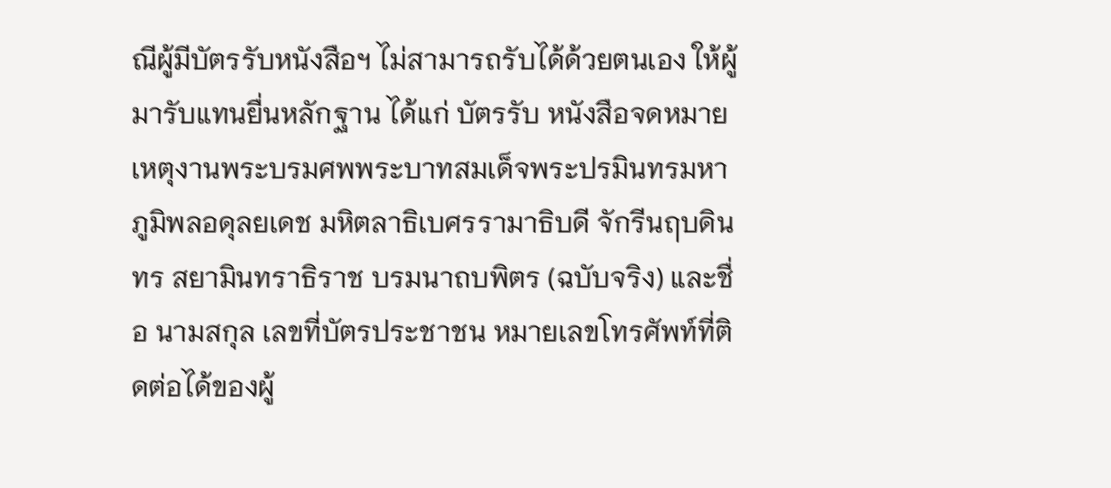ณีผู้มีบัตรรับหนังสือฯ ไม่สามารถรับได้ด้วยตนเอง ให้ผู้มารับแทนยื่นหลักฐาน ได้แก่ บัตรรับ หนังสือจดหมายเหตุงานพระบรมศพพระบาทสมเด็จพระปรมินทรมหาภูมิพลอดุลยเดช มหิตลาธิเบศรรามาธิบดี จักรีนฤบดินทร สยามินทราธิราช บรมนาถบพิตร (ฉบับจริง) และชื่อ นามสกุล เลขที่บัตรประชาชน หมายเลขโทรศัพท์ที่ติดต่อได้ของผู้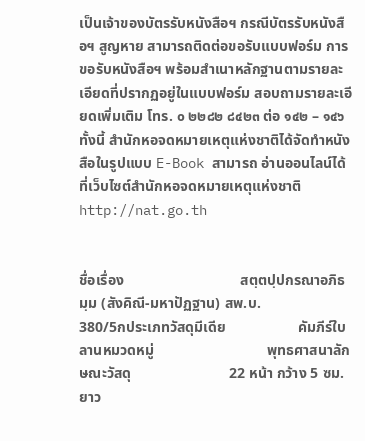เป็นเจ้าของบัตรรับหนังสือฯ กรณีบัตรรับหนังสือฯ สูญหาย สามารถติดต่อขอรับแบบฟอร์ม การขอรับหนังสือฯ พร้อมสำเนาหลักฐานตามรายละเอียดที่ปรากฏอยู่ในแบบฟอร์ม สอบถามรายละเอียดเพิ่มเติม โทร. ๐ ๒๒๘๒ ๘๔๒๓ ต่อ ๑๔๒ – ๑๔๖ ทั้งนี้ สำนักหอจดหมายเหตุแห่งชาติได้จัดทำหนังสือในรูปแบบ E-Book สามารถ อ่านออนไลน์ได้ที่เว็บไซต์สำนักหอจดหมายเหตุแห่งชาติ http://nat.go.th


ชื่อเรื่อง                                สตฺตปฺปกรณาอภิธมฺม (สังคิณี-มหาปัฏฐาน) สพ.บ.                                  380/5กประเภทวัสดุมีเดีย                    คัมภีร์ใบลานหมวดหมู่                               พุทธศาสนาลักษณะวัสดุ                           22 หน้า กว้าง 5 ซม. ยาว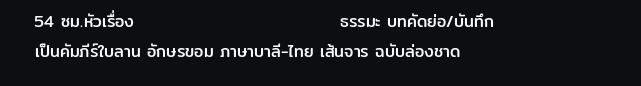54 ซม.หัวเรื่อง                                 ธรรมะ บทคัดย่อ/บันทึก          เป็นคัมภีร์ใบลาน อักษรขอม ภาษาบาลี-ไทย เส้นจาร ฉบับล่องชาด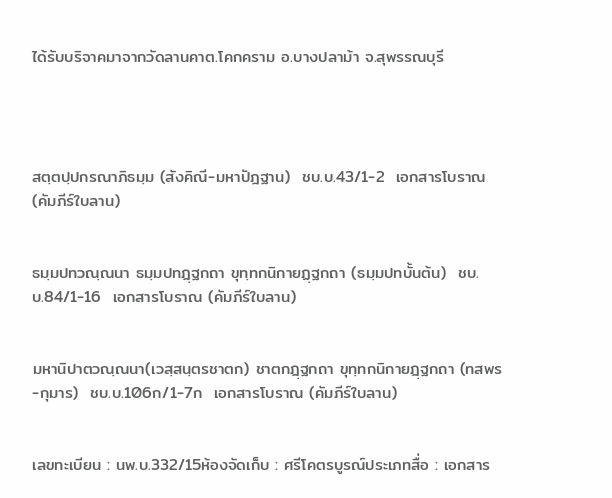ได้รับบริจาคมาจากวัดลานคาต.โคกคราม อ.บางปลาม้า จ.สุพรรณบุรี




สตฺตปฺปกรณาภิธมฺม (สังคิณี-มหาปัฎฐาน)  ชบ.บ.43/1-2  เอกสารโบราณ (คัมภีร์ใบลาน)


ธมฺมปทวณฺณนา ธมฺมปทฎฺฐกถา ขุทฺทกนิกายฏฺฐกถา (ธมฺมปทบั้นต้น)  ชบ.บ.84/1-16  เอกสารโบราณ (คัมภีร์ใบลาน)


มหานิปาตวณฺณนา(เวสฺสนฺตรชาตก) ชาตกฎฺฐกถา ขุทฺทกนิกายฎฺฐกถา (ทสพร-กุมาร)  ชบ.บ.106ก/1-7ก  เอกสารโบราณ (คัมภีร์ใบลาน)


เลขทะเบียน : นพ.บ.332/15ห้องจัดเก็บ : ศรีโคตรบูรณ์ประเภทสื่อ : เอกสาร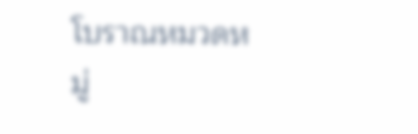โบราณหมวดหมู่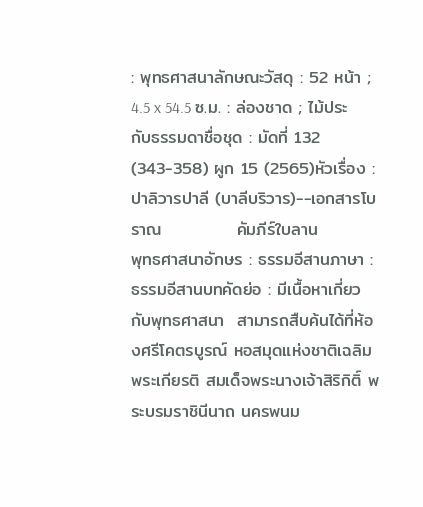: พุทธศาสนาลักษณะวัสดุ : 52 หน้า ; 4.5 x 54.5 ซ.ม. : ล่องชาด ; ไม้ประกับธรรมดาชื่อชุด : มัดที่ 132  (343-358) ผูก 15 (2565)หัวเรื่อง : ปาลิวารปาลี (บาลีบริวาร)--เอกสารโบราณ            คัมภีร์ใบลาน            พุทธศาสนาอักษร : ธรรมอีสานภาษา : ธรรมอีสานบทคัดย่อ : มีเนื้อหาเกี่ยวกับพุทธศาสนา  สามารถสืบค้นได้ที่ห้องศรีโคตรบูรณ์ หอสมุดแห่งชาติเฉลิมพระเกียรติ สมเด็จพระนางเจ้าสิริกิติ์ พระบรมราชินีนาถ นครพนม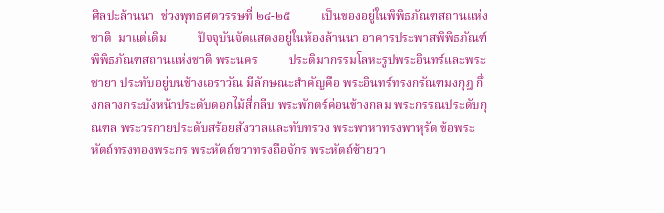ศิลปะล้านนา  ช่วงพุทธศตวรรษที่ ๒๔-๒๕          เป็นของอยู่ในพิพิธภัณฑสถานแห่งชาติ  มาแต่เดิม          ปัจจุบันจัดแสดงอยู่ในห้องล้านนา อาคารประพาสพิพิธภัณฑ์ พิพิธภัณฑสถานแห่งชาติ พระนคร          ประติมากรรมโลหะรูปพระอินทร์และพระชายา ประทับอยู่บนช้างเอราวัณ มีลักษณะสำคัญคือ พระอินทร์ทรงกรัณฑมงกุฎ กึ่งกลางกระบังหน้าประดับดอกไม้สี่กลีบ พระพักตร์ค่อนข้างกลม พระกรรณประดับกุณฑล พระวรกายประดับสร้อยสังวาลและทับทรวง พระพาหาทรงพาหุรัด ข้อพระหัตถ์ทรงทองพระกร พระหัตถ์ขวาทรงถือจักร พระหัตถ์ซ้ายวา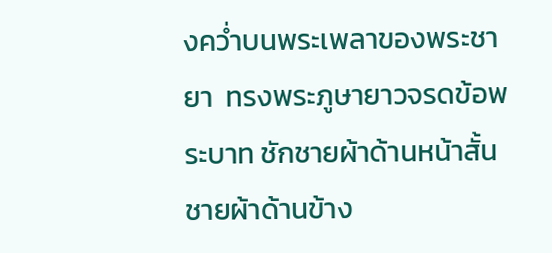งคว่ำบนพระเพลาของพระชายา  ทรงพระภูษายาวจรดข้อพระบาท ชักชายผ้าด้านหน้าสั้น ชายผ้าด้านข้าง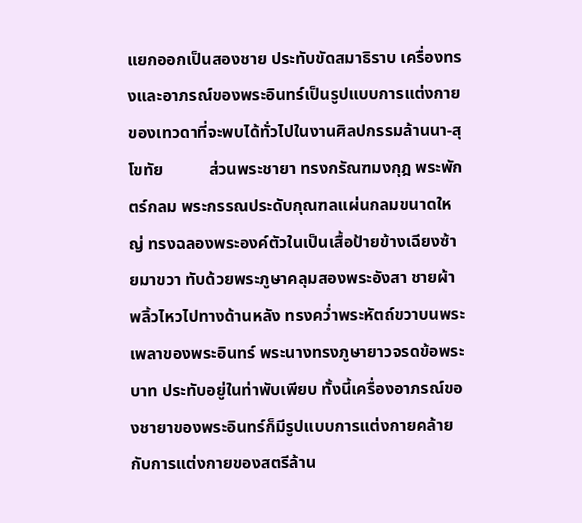แยกออกเป็นสองชาย ประทับขัดสมาธิราบ เครื่องทรงและอาภรณ์ของพระอินทร์เป็นรูปแบบการแต่งกายของเทวดาที่จะพบได้ทั่วไปในงานศิลปกรรมล้านนา-สุโขทัย           ส่วนพระชายา ทรงกรัณฑมงกุฎ พระพักตร์กลม พระกรรณประดับกุณฑลแผ่นกลมขนาดใหญ่ ทรงฉลองพระองค์ตัวในเป็นเสื้อป้ายข้างเฉียงซ้ายมาขวา ทับด้วยพระภูษาคลุมสองพระอังสา ชายผ้าพลิ้วไหวไปทางด้านหลัง ทรงคว่ำพระหัตถ์ขวาบนพระเพลาของพระอินทร์ พระนางทรงภูษายาวจรดข้อพระบาท ประทับอยู่ในท่าพับเพียบ ทั้งนี้เครื่องอาภรณ์ของชายาของพระอินทร์ก็มีรูปแบบการแต่งกายคล้ายกับการแต่งกายของสตรีล้าน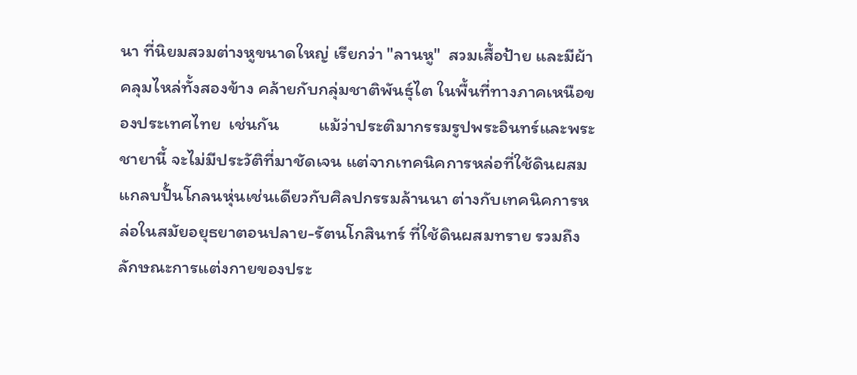นา ที่นิยมสวมต่างหูขนาดใหญ่ เรียกว่า "ลานหู"  สวมเสื้อป้าย และมีผ้าคลุมไหล่ทั้งสองข้าง คล้ายกับกลุ่มชาติพันธุ์ไต ในพื้นที่ทางภาคเหนือของประเทศไทย  เช่นกัน          แม้ว่าประติมากรรมรูปพระอินทร์และพระชายานี้ จะไม่มีประวัติที่มาชัดเจน แต่จากเทคนิคการหล่อที่ใช้ดินผสมแกลบปั้นโกลนหุ่นเช่นเดียวกับศิลปกรรมล้านนา ต่างกับเทคนิคการหล่อในสมัยอยุธยาตอนปลาย-รัตนโกสินทร์ ที่ใช้ดินผสมทราย รวมถึงลักษณะการแต่งกายของประ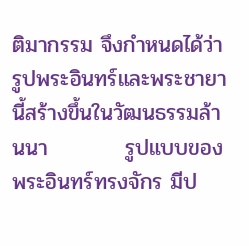ติมากรรม จึงกำหนดได้ว่ารูปพระอินทร์และพระชายานี้สร้างขึ้นในวัฒนธรรมล้านนา          รูปแบบของพระอินทร์ทรงจักร มีป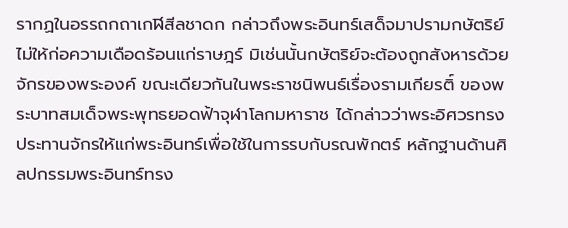รากฏในอรรถกถาเกฬิสีลชาดก กล่าวถึงพระอินทร์เสด็จมาปรามกษัตริย์ไม่ให้ก่อความเดือดร้อนแก่ราษฎร์ มิเช่นนั้นกษัตริย์จะต้องถูกสังหารด้วยจักรของพระองค์ ขณะเดียวกันในพระราชนิพนธ์เรื่องรามเกียรติ์ ของพระบาทสมเด็จพระพุทธยอดฟ้าจุฬาโลกมหาราช ได้กล่าวว่าพระอิศวรทรงประทานจักรให้แก่พระอินทร์เพื่อใช้ในการรบกับรณพักตร์ หลักฐานด้านศิลปกรรมพระอินทร์ทรง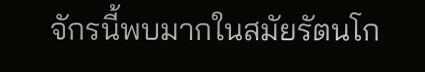จักรนี้พบมากในสมัยรัตนโก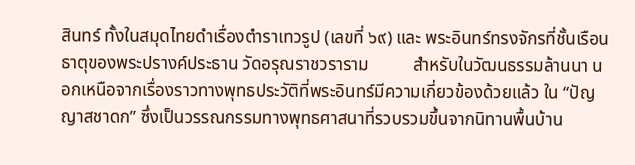สินทร์ ทั้งในสมุดไทยดำเรื่องตำราเทวรูป (เลขที่ ๖๙) และ พระอินทร์ทรงจักรที่ชั้นเรือนธาตุของพระปรางค์ประธาน วัดอรุณราชวราราม          สำหรับในวัฒนธรรมล้านนา นอกเหนือจากเรื่องราวทางพุทธประวัติที่พระอินทร์มีความเกี่ยวข้องด้วยแล้ว ใน “ปัญญาสชาดก” ซึ่งเป็นวรรณกรรมทางพุทธศาสนาที่รวบรวมขึ้นจากนิทานพื้นบ้าน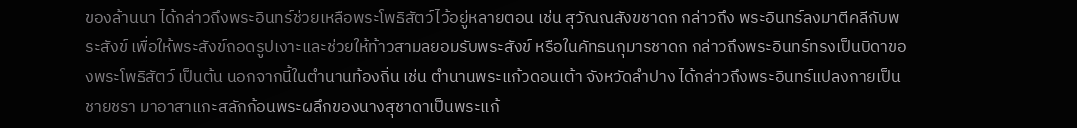ของล้านนา ได้กล่าวถึงพระอินทร์ช่วยเหลือพระโพธิสัตว์ไว้อยู่หลายตอน เช่น สุวัณณสังขชาดก กล่าวถึง พระอินทร์ลงมาตีคลีกับพระสังข์ เพื่อให้พระสังข์ถอดรูปเงาะและช่วยให้ท้าวสามลยอมรับพระสังข์ หรือในคัทธนกุมารชาดก กล่าวถึงพระอินทร์ทรงเป็นบิดาของพระโพธิสัตว์ เป็นต้น นอกจากนี้ในตำนานท้องถิ่น เช่น ตำนานพระแก้วดอนเต้า จังหวัดลำปาง ได้กล่าวถึงพระอินทร์แปลงกายเป็นชายชรา มาอาสาแกะสลักก้อนพระผลึกของนางสุชาดาเป็นพระแก้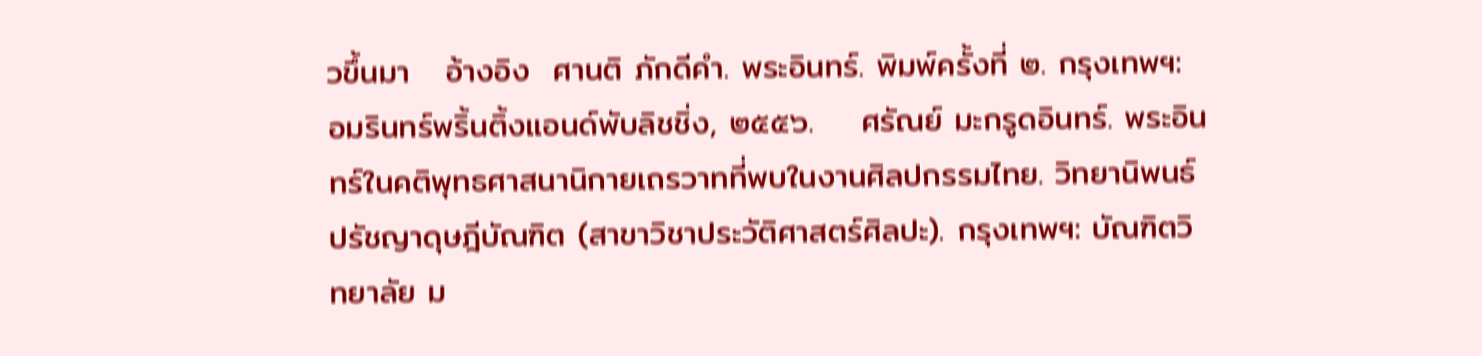วขึ้นมา   อ้างอิง  ศานติ ภักดีคำ. พระอินทร์. พิมพ์ครั้งที่ ๒. กรุงเทพฯ: อมรินทร์พริ้นติ้งแอนด์พับลิชชิ่ง, ๒๕๕๖.    ศรัณย์ มะกรูดอินทร์. พระอินทร์ในคติพุทธศาสนานิกายเถรวาทที่พบในงานศิลปกรรมไทย. วิทยานิพนธ์ ปรัชญาดุษฎีบัณฑิต (สาขาวิชาประวัติศาสตร์ศิลปะ). กรุงเทพฯ: บัณฑิตวิทยาลัย ม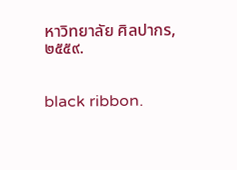หาวิทยาลัย ศิลปากร, ๒๕๕๙.


black ribbon.